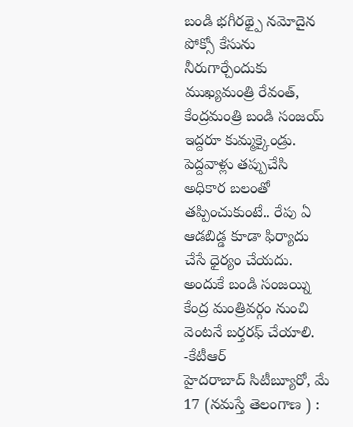బండి భగీరథ్పై నమోదైన పోక్సో కేసును నీరుగార్చేందుకు ముఖ్యమంత్రి రేవంత్, కేంద్రమంత్రి బండి సంజయ్ ఇద్దరూ కుమ్మక్కైండ్రు. పెద్దవాళ్లు తప్పుచేసి అధికార బలంతో తప్పించుకుంటే.. రేపు ఏ ఆడబిడ్డ కూడా ఫిర్యాదు చేసే ధైర్యం చేయదు. అందుకే బండి సంజయ్ని కేంద్ర మంత్రివర్గం నుంచి వెంటనే బర్తరఫ్ చేయాలి. -కేటీఆర్
హైదరాబాద్ సిటీబ్యూరో, మే 17 (నమస్తే తెలంగాణ ) :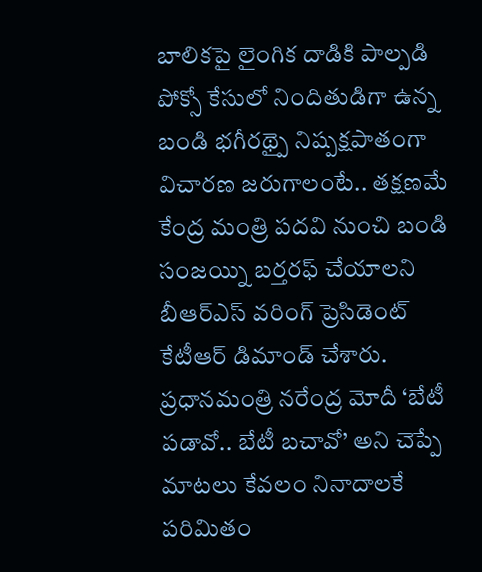బాలికపై లైంగిక దాడికి పాల్పడి పోక్సో కేసులో నిందితుడిగా ఉన్న బండి భగీరథ్పై నిష్పక్షపాతంగా విచారణ జరుగాలంటే.. తక్షణమే కేంద్ర మంత్రి పదవి నుంచి బండి సంజయ్ని బర్తరఫ్ చేయాలని బీఆర్ఎస్ వరింగ్ ప్రెసిడెంట్ కేటీఆర్ డిమాండ్ చేశారు. ప్రధానమంత్రి నరేంద్ర మోదీ ‘బేటీ పడావో.. బేటీ బచావో’ అని చెప్పే మాటలు కేవలం నినాదాలకే పరిమితం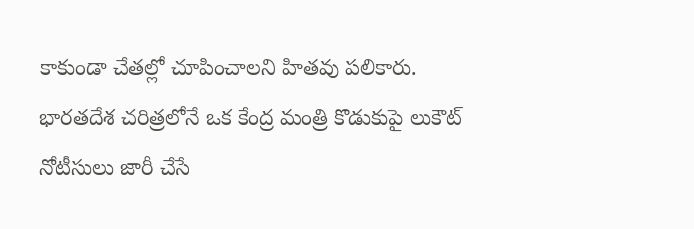కాకుండా చేతల్లో చూపించాలని హితవు పలికారు. భారతదేశ చరిత్రలోనే ఒక కేంద్ర మంత్రి కొడుకుపై లుకౌట్ నోటీసులు జారీ చేసే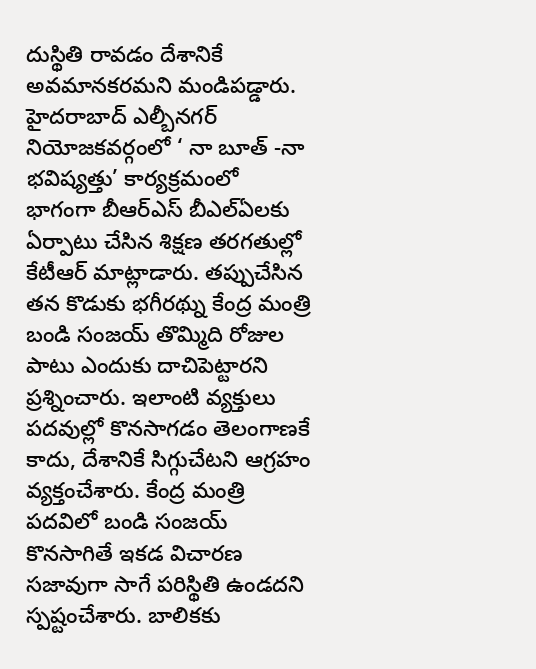దుస్థితి రావడం దేశానికే
అవమానకరమని మండిపడ్డారు.
హైదరాబాద్ ఎల్బీనగర్ నియోజకవర్గంలో ‘ నా బూత్ -నా భవిష్యత్తు’ కార్యక్రమంలో భాగంగా బీఆర్ఎస్ బీఎల్ఏలకు ఏర్పాటు చేసిన శిక్షణ తరగతుల్లో కేటీఆర్ మాట్లాడారు. తప్పుచేసిన తన కొడుకు భగీరథ్ను కేంద్ర మంత్రి బండి సంజయ్ తొమ్మిది రోజుల పాటు ఎందుకు దాచిపెట్టారని ప్రశ్నించారు. ఇలాంటి వ్యక్తులు పదవుల్లో కొనసాగడం తెలంగాణకే కాదు, దేశానికే సిగ్గుచేటని ఆగ్రహం వ్యక్తంచేశారు. కేంద్ర మంత్రి పదవిలో బండి సంజయ్ కొనసాగితే ఇకడ విచారణ సజావుగా సాగే పరిస్థితి ఉండదని స్పష్టంచేశారు. బాలికకు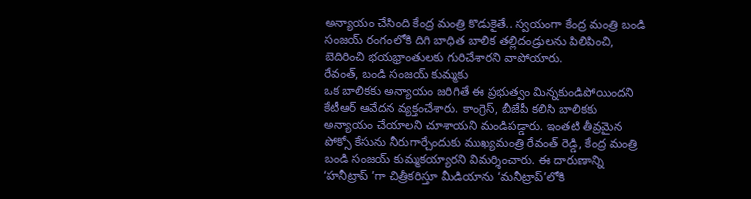అన్యాయం చేసింది కేంద్ర మంత్రి కొడుకైతే.. స్వయంగా కేంద్ర మంత్రి బండి సంజయ్ రంగంలోకి దిగి బాధిత బాలిక తల్లిదండ్రులను పిలిపించి, బెదిరించి భయభ్రాంతులకు గురిచేశారని వాపోయారు.
రేవంత్, బండి సంజయ్ కుమ్మకు
ఒక బాలికకు అన్యాయం జరిగితే ఈ ప్రభుత్వం మిన్నకుండిపోయిందని కేటీఆర్ ఆవేదన వ్యక్తంచేశారు. కాంగ్రెస్, బీజేపీ కలిసి బాలికకు అన్యాయం చేయాలని చూశాయని మండిపడ్డారు. ఇంతటి తీవ్రమైన పోక్సో కేసును నీరుగార్చేందుకు ముఖ్యమంత్రి రేవంత్ రెడ్డి, కేంద్ర మంత్రి బండి సంజయ్ కుమ్మకయ్యారని విమర్శించారు. ఈ దారుణాన్ని ‘హనీట్రాప్ ’గా చిత్రీకరిస్తూ మీడియాను ‘మనీట్రాప్’లోకి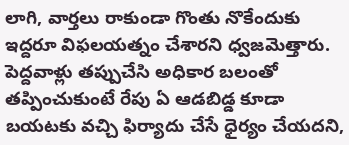లాగి, వార్తలు రాకుండా గొంతు నొకేందుకు ఇద్దరూ విఫలయత్నం చేశారని ధ్వజమెత్తారు. పెద్దవాళ్లు తప్పుచేసి అధికార బలంతో తప్పించుకుంటే రేపు ఏ ఆడబిడ్డ కూడా బయటకు వచ్చి ఫిర్యాదు చేసే ధైర్యం చేయదని,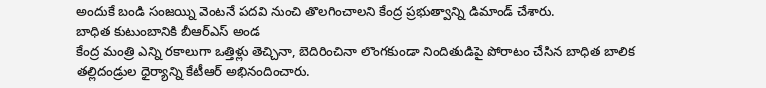అందుకే బండి సంజయ్ని వెంటనే పదవి నుంచి తొలగించాలని కేంద్ర ప్రభుత్వాన్ని డిమాండ్ చేశారు.
బాధిత కుటుంబానికి బీఆర్ఎస్ అండ
కేంద్ర మంత్రి ఎన్ని రకాలుగా ఒత్తిళ్లు తెచ్చినా, బెదిరించినా లొంగకుండా నిందితుడిపై పోరాటం చేసిన బాధిత బాలిక తల్లిదండ్రుల ధైర్యాన్ని కేటీఆర్ అభినందించారు.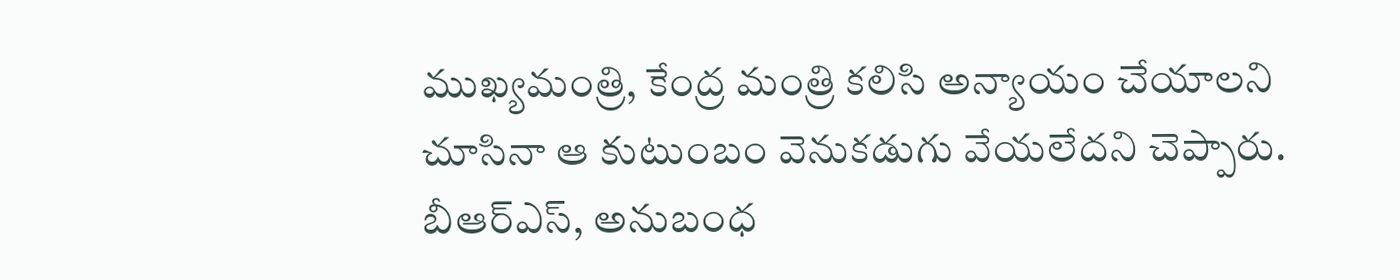ముఖ్యమంత్రి, కేంద్ర మంత్రి కలిసి అన్యాయం చేయాలని చూసినా ఆ కుటుంబం వెనుకడుగు వేయలేదని చెప్పారు. బీఆర్ఎస్, అనుబంధ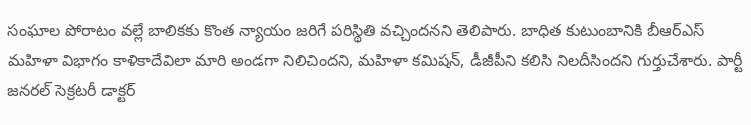సంఘాల పోరాటం వల్లే బాలికకు కొంత న్యాయం జరిగే పరిస్థితి వచ్చిందనని తెలిపారు. బాధిత కుటుంబానికి బీఆర్ఎస్ మహిళా విభాగం కాళికాదేవిలా మారి అండగా నిలిచిందని, మహిళా కమిషన్, డీజీపీని కలిసి నిలదీసిందని గుర్తుచేశారు. పార్టీ జనరల్ సెక్రటరీ డాక్టర్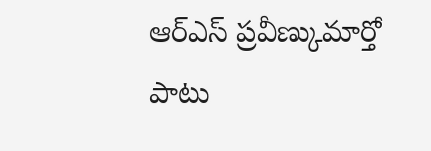ఆర్ఎస్ ప్రవీణ్కుమార్తో పాటు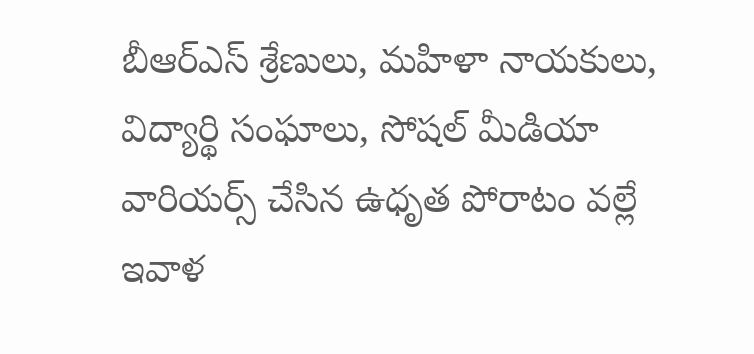బీఆర్ఎస్ శ్రేణులు, మహిళా నాయకులు, విద్యార్థి సంఘాలు, సోషల్ మీడియా వారియర్స్ చేసిన ఉధృత పోరాటం వల్లే ఇవాళ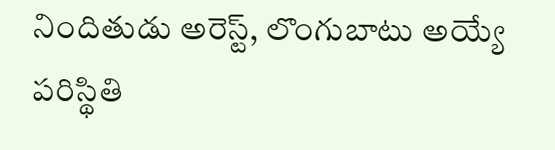నిందితుడు అరెస్ట్, లొంగుబాటు అయ్యే పరిస్థితి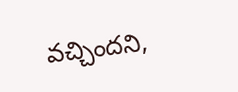వచ్చిందని,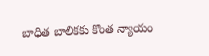బాధిత బాలికకు కొంత న్యాయం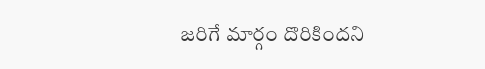జరిగే మార్గం దొరికిందని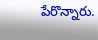పేరొన్నారు.